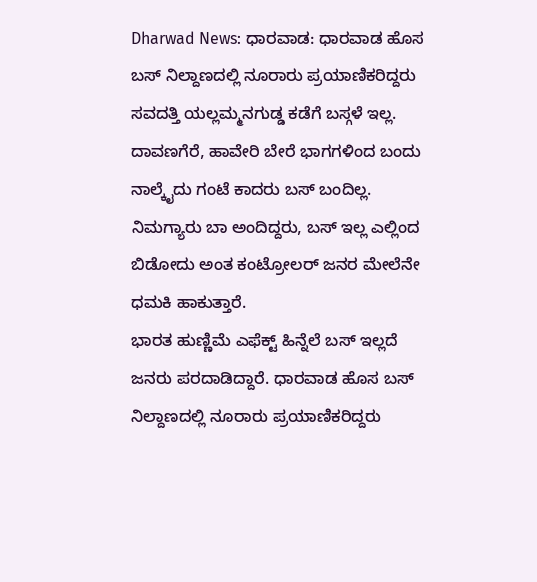Dharwad News: ಧಾರವಾಡ: ಧಾರವಾಡ ಹೊಸ ಬಸ್ ನಿಲ್ದಾಣದಲ್ಲಿ ನೂರಾರು ಪ್ರಯಾಣಿಕರಿದ್ದರು ಸವದತ್ತಿ ಯಲ್ಲಮ್ಮನಗುಡ್ಡ ಕಡೆಗೆ ಬಸ್ಗಳೆ ಇಲ್ಲ. ದಾವಣಗೆರೆ, ಹಾವೇರಿ ಬೇರೆ ಭಾಗಗಳಿಂದ ಬಂದು ನಾಲ್ಕೈದು ಗಂಟೆ ಕಾದರು ಬಸ್ ಬಂದಿಲ್ಲ. ನಿಮಗ್ಯಾರು ಬಾ ಅಂದಿದ್ದರು, ಬಸ್ ಇಲ್ಲ ಎಲ್ಲಿಂದ ಬಿಡೋದು ಅಂತ ಕಂಟ್ರೋಲರ್ ಜನರ ಮೇಲೆನೇ ಧಮಕಿ ಹಾಕುತ್ತಾರೆ.
ಭಾರತ ಹುಣ್ಣಿಮೆ ಎಫೆಕ್ಟ್ ಹಿನ್ನೆಲೆ ಬಸ್ ಇಲ್ಲದೆ ಜನರು ಪರದಾಡಿದ್ದಾರೆ. ಧಾರವಾಡ ಹೊಸ ಬಸ್ ನಿಲ್ದಾಣದಲ್ಲಿ ನೂರಾರು ಪ್ರಯಾಣಿಕರಿದ್ದರು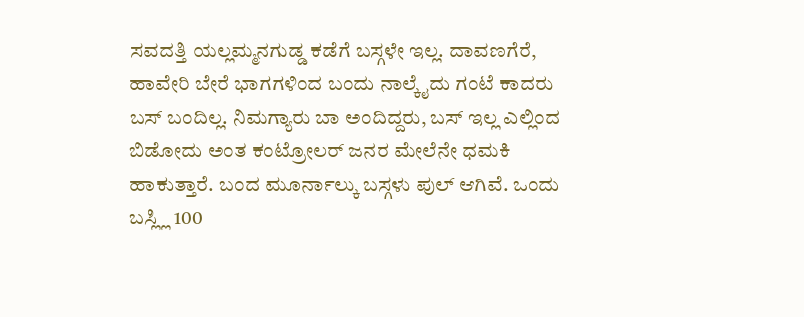ಸವದತ್ತಿ ಯಲ್ಲಮ್ಮನಗುಡ್ಡ ಕಡೆಗೆ ಬಸ್ಗಳೇ ಇಲ್ಲ. ದಾವಣಗೆರೆ, ಹಾವೇರಿ ಬೇರೆ ಭಾಗಗಳಿಂದ ಬಂದು ನಾಲ್ಕೈದು ಗಂಟೆ ಕಾದರು ಬಸ್ ಬಂದಿಲ್ಲ. ನಿಮಗ್ಯಾರು ಬಾ ಅಂದಿದ್ದರು, ಬಸ್ ಇಲ್ಲ ಎಲ್ಲಿಂದ ಬಿಡೋದು ಅಂತ ಕಂಟ್ರೋಲರ್ ಜನರ ಮೇಲೆನೇ ಧಮಕಿ ಹಾಕುತ್ತಾರೆ. ಬಂದ ಮೂರ್ನಾಲ್ಕು ಬಸ್ಗಳು ಪುಲ್ ಆಗಿವೆ. ಒಂದು ಬಸ್ಲ್ಲಿ 100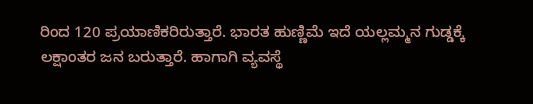ರಿಂದ 120 ಪ್ರಯಾಣಿಕರಿರುತ್ತಾರೆ. ಭಾರತ ಹುಣ್ಣಿಮೆ ಇದೆ ಯಲ್ಲಮ್ಮನ ಗುಡ್ಡಕ್ಕೆ ಲಕ್ಷಾಂತರ ಜನ ಬರುತ್ತಾರೆ. ಹಾಗಾಗಿ ವ್ಯವಸ್ಥೆ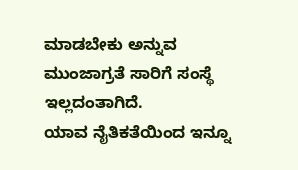ಮಾಡಬೇಕು ಅನ್ನುವ ಮುಂಜಾಗ್ರತೆ ಸಾರಿಗೆ ಸಂಸ್ಥೆ ಇಲ್ಲದಂತಾಗಿದೆ.
ಯಾವ ನೈತಿಕತೆಯಿಂದ ಇನ್ನೂ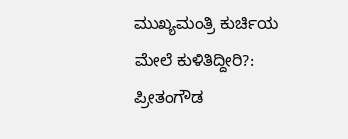ಮುಖ್ಯಮಂತ್ರಿ ಕುರ್ಚಿಯ ಮೇಲೆ ಕುಳಿತಿದ್ದೀರಿ?: ಪ್ರೀತಂಗೌಡ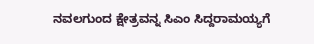ನವಲಗುಂದ ಕ್ಷೇತ್ರವನ್ನ ಸಿಎಂ ಸಿದ್ದರಾಮಯ್ಯಗೆ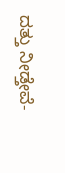ದತ್ತು ನೀಡ್ತೇವೆ-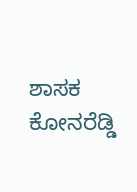ಶಾಸಕ ಕೋನರೆಡ್ಡಿ